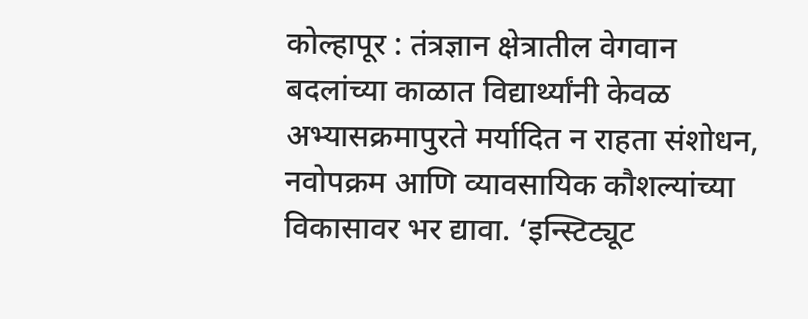कोल्हापूर : तंत्रज्ञान क्षेत्रातील वेगवान बदलांच्या काळात विद्यार्थ्यांनी केवळ अभ्यासक्रमापुरते मर्यादित न राहता संशोधन, नवोपक्रम आणि व्यावसायिक कौशल्यांच्या विकासावर भर द्यावा. ‘इन्स्टिट्यूट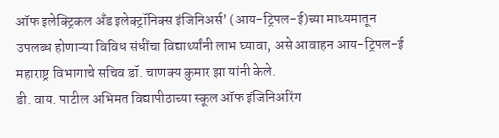ऑफ इलेक्ट्रिकल अँड इलेक्ट्रॉनिक्स इंजिनिअर्स’ (आय-ट्रिपल-ई)च्या माध्यमातून उपलब्ध होणाऱ्या विविध संधींचा विद्यार्थ्यांनी लाभ घ्यावा, असे आवाहन आय-ट्रिपल-ई महाराष्ट्र विभागाचे सचिव डॉ. चाणक्य कुमार झा यांनी केले.
डी. वाय. पाटील अभिमत विद्यापीठाच्या स्कूल ऑफ इंजिनिअरिंग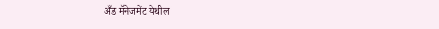अँड मॅनेजमेंट येथील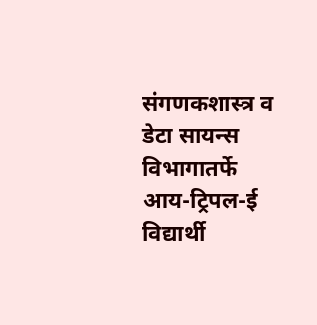संगणकशास्त्र व डेटा सायन्स विभागातर्फे आय-ट्रिपल-ई विद्यार्थी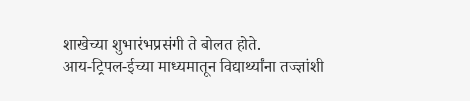शाखेच्या शुभारंभप्रसंगी ते बोलत होते.
आय-ट्रिपल-ईच्या माध्यमातून विद्यार्थ्यांना तज्ज्ञांशी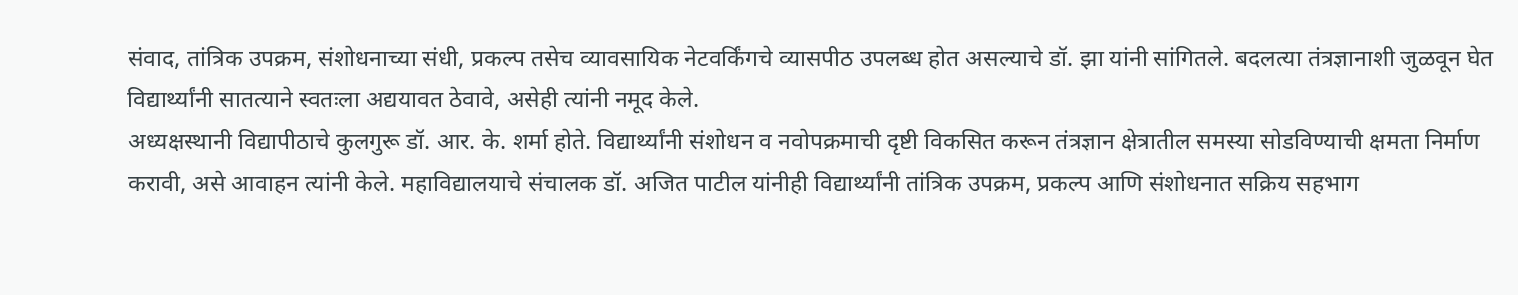संवाद, तांत्रिक उपक्रम, संशोधनाच्या संधी, प्रकल्प तसेच व्यावसायिक नेटवर्किंगचे व्यासपीठ उपलब्ध होत असल्याचे डॉ. झा यांनी सांगितले. बदलत्या तंत्रज्ञानाशी जुळवून घेत विद्यार्थ्यांनी सातत्याने स्वतःला अद्ययावत ठेवावे, असेही त्यांनी नमूद केले.
अध्यक्षस्थानी विद्यापीठाचे कुलगुरू डॉ. आर. के. शर्मा होते. विद्यार्थ्यांनी संशोधन व नवोपक्रमाची दृष्टी विकसित करून तंत्रज्ञान क्षेत्रातील समस्या सोडविण्याची क्षमता निर्माण करावी, असे आवाहन त्यांनी केले. महाविद्यालयाचे संचालक डॉ. अजित पाटील यांनीही विद्यार्थ्यांनी तांत्रिक उपक्रम, प्रकल्प आणि संशोधनात सक्रिय सहभाग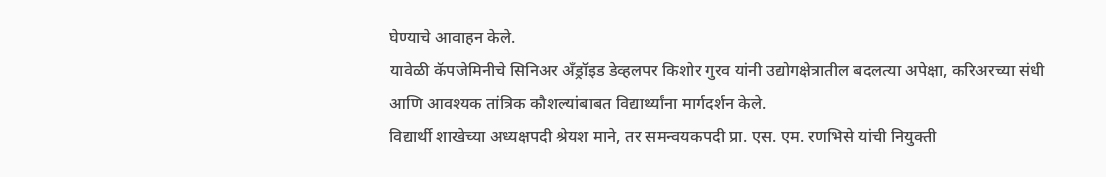घेण्याचे आवाहन केले.
यावेळी कॅपजेमिनीचे सिनिअर अँड्रॉइड डेव्हलपर किशोर गुरव यांनी उद्योगक्षेत्रातील बदलत्या अपेक्षा, करिअरच्या संधी आणि आवश्यक तांत्रिक कौशल्यांबाबत विद्यार्थ्यांना मार्गदर्शन केले.
विद्यार्थी शाखेच्या अध्यक्षपदी श्रेयश माने, तर समन्वयकपदी प्रा. एस. एम. रणभिसे यांची नियुक्ती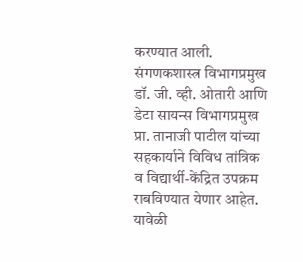करण्यात आली. संगणकशास्त्र विभागप्रमुख डॉ. जी. व्ही. ओतारी आणि डेटा सायन्स विभागप्रमुख प्रा. तानाजी पाटील यांच्या सहकार्याने विविध तांत्रिक व विद्यार्थी-केंद्रित उपक्रम राबविण्यात येणार आहेत.
यावेळी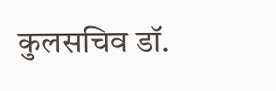कुलसचिव डॉ.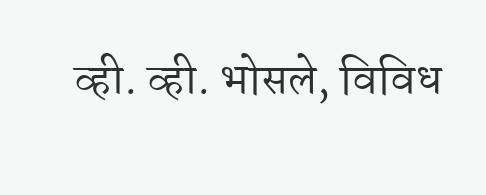व्ही. व्ही. भोसले, विविध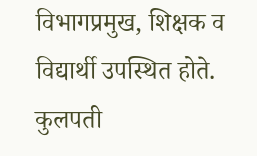विभागप्रमुख, शिक्षक व विद्यार्थी उपस्थित होते. कुलपती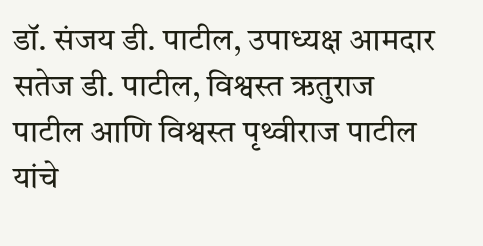डॉ. संजय डी. पाटील, उपाध्यक्ष आमदार सतेज डी. पाटील, विश्वस्त ऋतुराज पाटील आणि विश्वस्त पृथ्वीराज पाटील यांचे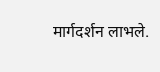मार्गदर्शन लाभले.